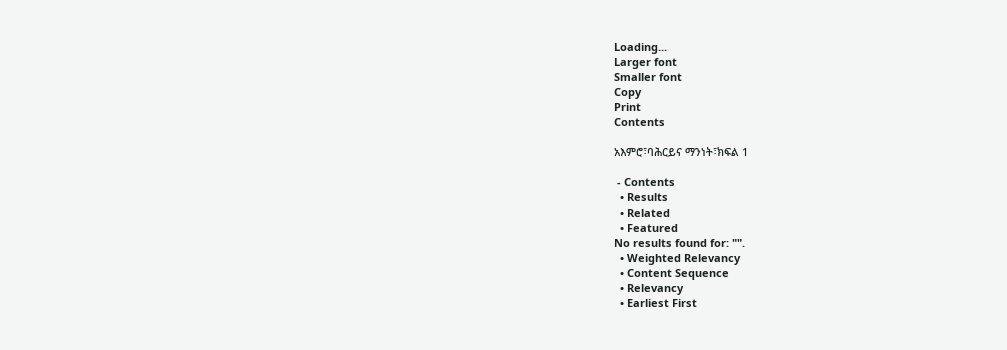Loading...
Larger font
Smaller font
Copy
Print
Contents

አእምሮ፣ባሕርይና ማንነት፣ክፍል 1

 - Contents
  • Results
  • Related
  • Featured
No results found for: "".
  • Weighted Relevancy
  • Content Sequence
  • Relevancy
  • Earliest First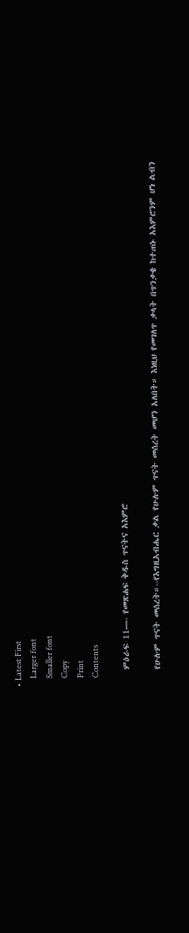• Latest First
    Larger font
    Smaller font
    Copy
    Print
    Contents

    ምዕራፍ 11—- የመጽሐፍ ቅዱስ ጥናትና አእምሮ

    የሁሉም ጥናት መሰረት።--የእግዚአብሔር ቃል የሁሉም ጥናት መሰረት መሆን አለበት። እነዚህ የመገለጥ ቃላት በጥንቃቄ ከተጠኑ አእምሮንም ሆነ ልብን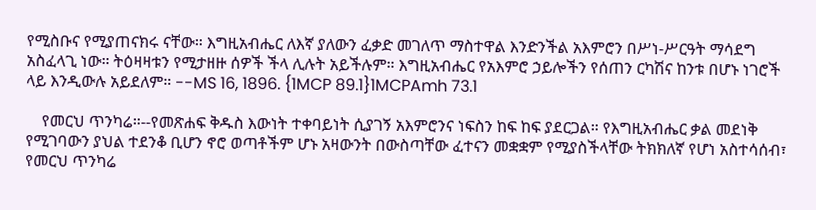የሚስቡና የሚያጠናክሩ ናቸው። እግዚአብሔር ለእኛ ያለውን ፈቃድ መገለጥ ማስተዋል እንድንችል አእምሮን በሥነ-ሥርዓት ማሳደግ አስፈላጊ ነው። ትዕዛዛቱን የሚታዘዙ ሰዎች ችላ ሊሉት አይችሉም። እግዚአብሔር የአእምሮ ኃይሎችን የሰጠን ርካሽና ከንቱ በሆኑ ነገሮች ላይ እንዲውሉ አይደለም። --MS 16, 1896. {1MCP 89.1}1MCPAmh 73.1

    የመርህ ጥንካሬ።--የመጽሐፍ ቅዱስ እውነት ተቀባይነት ሲያገኝ አእምሮንና ነፍስን ከፍ ከፍ ያደርጋል። የእግዚአብሔር ቃል መደነቅ የሚገባውን ያህል ተደንቆ ቢሆን ኖሮ ወጣቶችም ሆኑ አዛውንት በውስጣቸው ፈተናን መቋቋም የሚያስችላቸው ትክክለኛ የሆነ አስተሳሰብ፣ የመርህ ጥንካሬ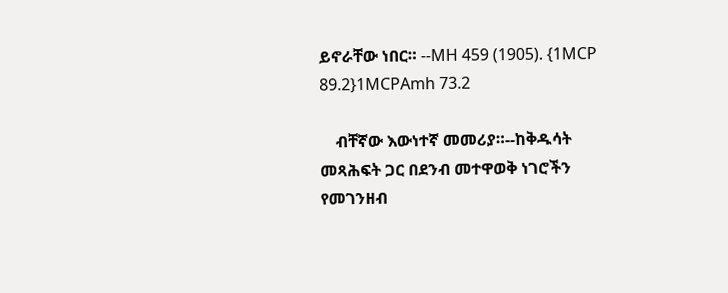ይኖራቸው ነበር። --MH 459 (1905). {1MCP 89.2}1MCPAmh 73.2

    ብቸኛው እውነተኛ መመሪያ።--ከቅዱሳት መጻሕፍት ጋር በደንብ መተዋወቅ ነገሮችን የመገንዘብ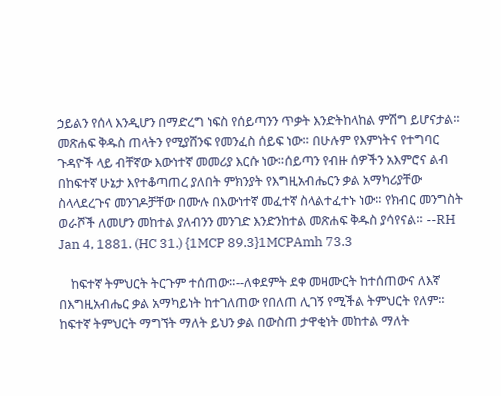ኃይልን የሰላ እንዲሆን በማድረግ ነፍስ የሰይጣንን ጥቃት እንድትከላከል ምሽግ ይሆናታል። መጽሐፍ ቅዱስ ጠላትን የሚያሸንፍ የመንፈስ ሰይፍ ነው። በሁሉም የእምነትና የተግባር ጉዳዮች ላይ ብቸኛው እውነተኛ መመሪያ እርሱ ነው።ሰይጣን የብዙ ሰዎችን አእምሮና ልብ በከፍተኛ ሁኔታ እየተቆጣጠረ ያለበት ምክንያት የእግዚአብሔርን ቃል አማካሪያቸው ስላላደረጉና መንገዶቻቸው በሙሉ በእውነተኛ መፈተኛ ስላልተፈተኑ ነው። የክብር መንግስት ወራሾች ለመሆን መከተል ያለብንን መንገድ እንድንከተል መጽሐፍ ቅዱስ ያሳየናል። --RH Jan 4, 1881. (HC 31.) {1MCP 89.3}1MCPAmh 73.3

    ከፍተኛ ትምህርት ትርጉም ተሰጠው።--ለቀደምት ደቀ መዛሙርት ከተሰጠውና ለእኛ በእግዚአብሔር ቃል አማካይነት ከተገለጠው የበለጠ ሊገኝ የሚችል ትምህርት የለም። ከፍተኛ ትምህርት ማግኘት ማለት ይህን ቃል በውስጠ ታዋቂነት መከተል ማለት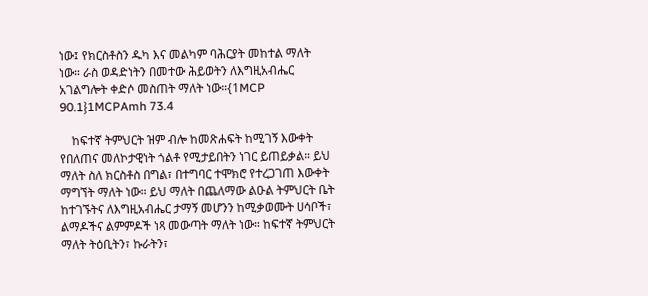ነው፤ የክርስቶስን ዱካ እና መልካም ባሕርያት መከተል ማለት ነው። ራስ ወዳድነትን በመተው ሕይወትን ለእግዚአብሔር አገልግሎት ቀድሶ መስጠት ማለት ነው።{1MCP 90.1}1MCPAmh 73.4

    ከፍተኛ ትምህርት ዝም ብሎ ከመጽሐፍት ከሚገኝ እውቀት የበለጠና መለኮታዊነት ጎልቶ የሚታይበትን ነገር ይጠይቃል። ይህ ማለት ስለ ክርስቶስ በግል፣ በተግባር ተሞክሮ የተረጋገጠ እውቀት ማግኘት ማለት ነው። ይህ ማለት በጨለማው ልዑል ትምህርት ቤት ከተገኙትና ለእግዚአብሔር ታማኝ መሆንን ከሚቃወሙት ሀሳቦች፣ ልማዶችና ልምምዶች ነጻ መውጣት ማለት ነው። ከፍተኛ ትምህርት ማለት ትዕቢትን፣ ኩራትን፣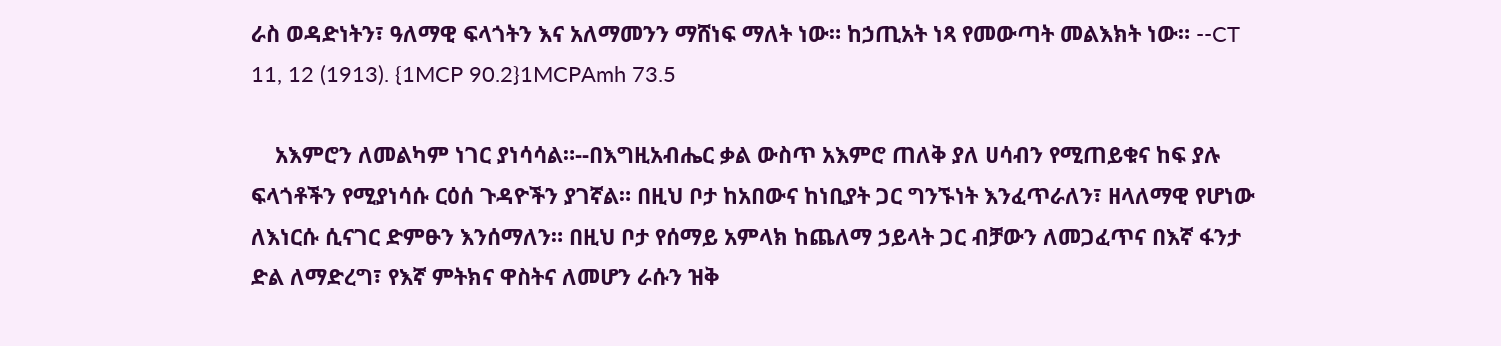ራስ ወዳድነትን፣ ዓለማዊ ፍላጎትን እና አለማመንን ማሸነፍ ማለት ነው። ከኃጢአት ነጻ የመውጣት መልእክት ነው። --CT 11, 12 (1913). {1MCP 90.2}1MCPAmh 73.5

    አእምሮን ለመልካም ነገር ያነሳሳል።--በእግዚአብሔር ቃል ውስጥ አእምሮ ጠለቅ ያለ ሀሳብን የሚጠይቁና ከፍ ያሉ ፍላጎቶችን የሚያነሳሱ ርዕሰ ጉዳዮችን ያገኛል። በዚህ ቦታ ከአበውና ከነቢያት ጋር ግንኙነት እንፈጥራለን፣ ዘላለማዊ የሆነው ለእነርሱ ሲናገር ድምፁን እንሰማለን። በዚህ ቦታ የሰማይ አምላክ ከጨለማ ኃይላት ጋር ብቻውን ለመጋፈጥና በእኛ ፋንታ ድል ለማድረግ፣ የእኛ ምትክና ዋስትና ለመሆን ራሱን ዝቅ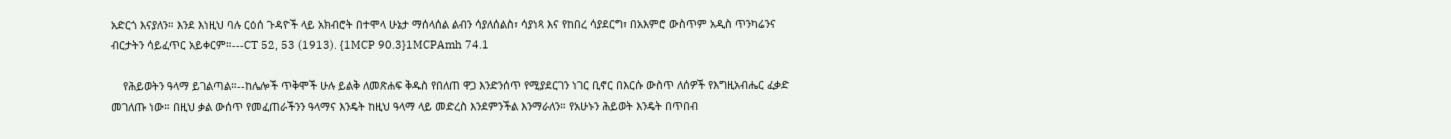አድርጎ እናያለን። እንደ እነዚህ ባሉ ርዕሰ ጉዳዮች ላይ አክብሮት በተሞላ ሁኔታ ማሰላሰል ልብን ሳያለሰልስ፣ ሳያነጻ እና የከበረ ሳያደርግ፣ በአእምሮ ውስጥም አዲስ ጥንካሬንና ብርታትን ሳይፈጥር አይቀርም።---CT 52, 53 (1913). {1MCP 90.3}1MCPAmh 74.1

    የሕይወትን ዓላማ ይገልጣል።--ከሌሎች ጥቅሞች ሁሉ ይልቅ ለመጽሐፍ ቅዱስ የበለጠ ዋጋ እንድንሰጥ የሚያደርገን ነገር ቢኖር በእርሱ ውስጥ ለሰዎች የእግዚአብሔር ፈቃድ መገለጡ ነው። በዚህ ቃል ውሰጥ የመፈጠራችንን ዓላማና እንዴት ከዚህ ዓላማ ላይ መድረስ እንደምንችል እንማራለን። የአሁኑን ሕይወት እንዴት በጥበብ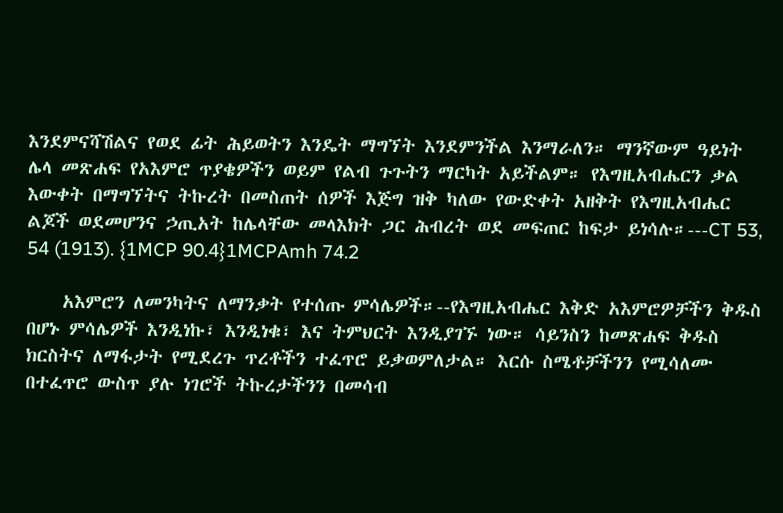እንደምናሻሽልና የወደ ፊት ሕይወትን እንዴት ማግኘት እንደምንችል እንማራለን። ማንኛውም ዓይነት ሌላ መጽሐፍ የአእምሮ ጥያቄዎችን ወይም የልብ ጉጉትን ማርካት አይችልም። የእግዚአብሔርን ቃል እውቀት በማግኘትና ትኩረት በመስጠት ሰዎች እጅግ ዝቅ ካለው የውድቀት አዘቅት የእግዚአብሔር ልጆች ወደመሆንና ኃጢአት ከሌላቸው መላእክት ጋር ሕብረት ወደ መፍጠር ከፍታ ይነሳሉ።---CT 53, 54 (1913). {1MCP 90.4}1MCPAmh 74.2

    አእምሮን ለመንካትና ለማንቃት የተሰጡ ምሳሌዎች።--የእግዚአብሔር እቅድ አእምሮዎቻችን ቅዱስ በሆኑ ምሳሌዎች እንዲነኩ፣ እንዲነቁ፣ እና ትምህርት እንዲያገኙ ነው። ሳይንስን ከመጽሐፍ ቅዱስ ክርስትና ለማፋታት የሚደረጉ ጥረቶችን ተፈጥሮ ይቃወምለታል። እርሱ ስሜቶቻችንን የሚሳለሙ በተፈጥሮ ውስጥ ያሉ ነገሮች ትኩረታችንን በመሳብ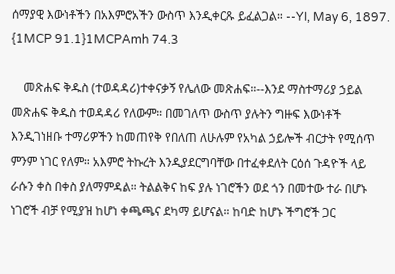ሰማያዊ እውነቶችን በአእምሮአችን ውስጥ እንዲቀርጹ ይፈልጋል። --YI, May 6, 1897. {1MCP 91.1}1MCPAmh 74.3

    መጽሐፍ ቅዱስ (ተወዳዳሪ)ተቀናቃኝ የሌለው መጽሐፍ።--እንደ ማስተማሪያ ኃይል መጽሐፍ ቅዱስ ተወዳዳሪ የለውም። በመገለጥ ውስጥ ያሉትን ግዙፍ እውነቶች እንዲገነዘቡ ተማሪዎችን ከመጠየቅ የበለጠ ለሁሉም የአካል ኃይሎች ብርታት የሚሰጥ ምንም ነገር የለም። አእምሮ ትኩረት እንዲያደርግባቸው በተፈቀደለት ርዕሰ ጉዳዮች ላይ ራሱን ቀስ በቀስ ያለማምዳል። ትልልቅና ከፍ ያሉ ነገሮችን ወደ ጎን በመተው ተራ በሆኑ ነገሮች ብቻ የሚያዝ ከሆነ ቀጫጫና ደካማ ይሆናል። ከባድ ከሆኑ ችግሮች ጋር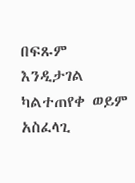በፍጹም እንዲታገል ካልተጠየቀ ወይም አስፈላጊ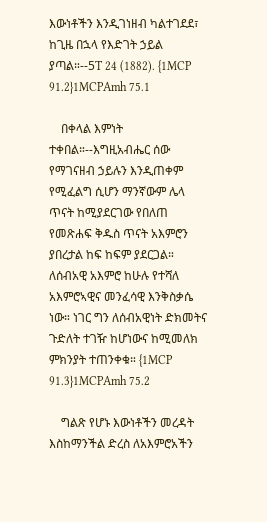እውነቶችን እንዲገነዘብ ካልተገደደ፣ ከጊዜ በኋላ የእድገት ኃይል ያጣል።--5T 24 (1882). {1MCP 91.2}1MCPAmh 75.1

    በቀላል እምነት ተቀበል።--እግዚአብሔር ሰው የማገናዘብ ኃይሉን እንዲጠቀም የሚፈልግ ሲሆን ማንኛውም ሌላ ጥናት ከሚያደርገው የበለጠ የመጽሐፍ ቅዱስ ጥናት አእምሮን ያበረታል ከፍ ከፍም ያደርጋል። ለሰብአዊ አእምሮ ከሁሉ የተሻለ አእምሮኣዊና መንፈሳዊ እንቅስቃሴ ነው። ነገር ግን ለሰብአዊነት ድክመትና ጉድለት ተገዥ ከሆነውና ከሚመለክ ምክንያት ተጠንቀቁ። {1MCP 91.3}1MCPAmh 75.2

    ግልጽ የሆኑ እውነቶችን መረዳት እስከማንችል ድረስ ለአእምሮአችን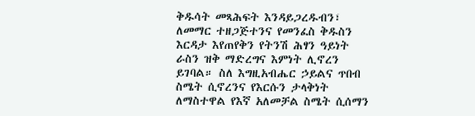ቅዱሳት መጻሕፍት እንዳይጋረዱብን፣ ለመማር ተዘጋጅተንና የመንፈስ ቅዱስን እርዳታ እየጠየቅን የትንሽ ሕፃን ዓይነት ራስን ዝቅ ማድረግና እምነት ሊኖረን ይገባል። ስለ እግዚአብሔር ኃይልና ጥበብ ስሜት ሲኖረንና የእርሱን ታላቅነት ለማስተዋል የእኛ አለመቻል ስሜት ሲሰማን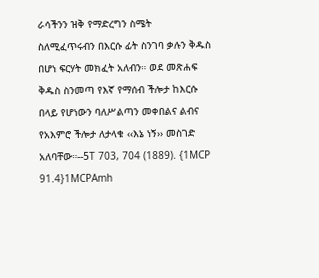ራሳችንን ዝቅ የማድረግን ስሜት ስለሚፈጥሩብን በእርሱ ፊት ስንገባ ቃሉን ቅዱስ በሆነ ፍርሃት መክፈት አለብን። ወደ መጽሐፍ ቅዱስ ስንመጣ የእኛ የማሰብ ችሎታ ከእርሱ በላይ የሆነውን ባለሥልጣን መቀበልና ልብና የአእምሮ ችሎታ ለታላቁ ‹‹እኔ ነኝ›› መስገድ አለባቸው።--5T 703, 704 (1889). {1MCP 91.4}1MCPAmh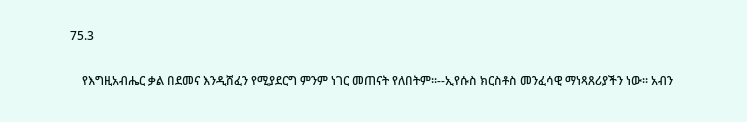75.3

    የእግዚአብሔር ቃል በደመና እንዲሸፈን የሚያደርግ ምንም ነገር መጠናት የለበትም።--ኢየሱስ ክርስቶስ መንፈሳዊ ማነጻጸሪያችን ነው። አብን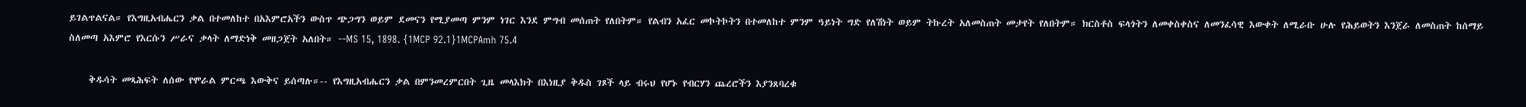ይገልጥልናል። የእግዚአብሔርን ቃል በተመለከተ በአእምሮአችን ውስጥ ጭጋግን ወይም ደመናን የሚያመጣ ምንም ነገር እንደ ምግብ መሰጠት የለበትም። የልብን አፈር መኮትኮትን በተመለከተ ምንም ዓይነት ግድ የለሽነት ወይም ትኩረት አለመስጠት መታየት የለበትም። ክርስቶስ ፍላጎትን ለመቀስቀስና ለመንፈሳዊ እውቀት ለሚራቡ ሁሉ የሕይወትን እንጀራ ለመስጠት ከሰማይ ስለመጣ አእምሮ የእርሱን ሥራና ቃላት ለማድነቅ መዘጋጀት አለበት። --MS 15, 1898. {1MCP 92.1}1MCPAmh 75.4

    ቅዱሳት መጻሕፍት ለሰው የሞራል ምርጫ እውቅና ይሰጣሉ።-- የእግዚአብሔርን ቃል በምንመረምርበት ጊዜ መላእክት በእነዚያ ቅዱስ ገጾች ላይ ብሩህ የሆኑ የብርሃን ጨረሮችን እያንጸባረቁ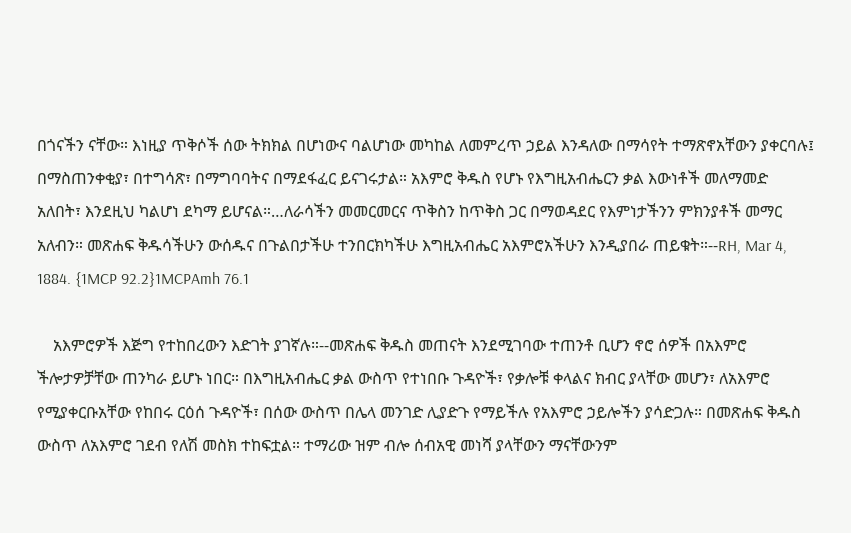በጎናችን ናቸው። እነዚያ ጥቅሶች ሰው ትክክል በሆነውና ባልሆነው መካከል ለመምረጥ ኃይል እንዳለው በማሳየት ተማጽኖአቸውን ያቀርባሉ፤ በማስጠንቀቂያ፣ በተግሳጽ፣ በማግባባትና በማደፋፈር ይናገሩታል። አእምሮ ቅዱስ የሆኑ የእግዚአብሔርን ቃል እውነቶች መለማመድ አለበት፣ እንደዚህ ካልሆነ ደካማ ይሆናል።…ለራሳችን መመርመርና ጥቅስን ከጥቅስ ጋር በማወዳደር የእምነታችንን ምክንያቶች መማር አለብን። መጽሐፍ ቅዱሳችሁን ውሰዱና በጉልበታችሁ ተንበርክካችሁ እግዚአብሔር አእምሮአችሁን እንዲያበራ ጠይቁት።--RH, Mar 4, 1884. {1MCP 92.2}1MCPAmh 76.1

    አእምሮዎች እጅግ የተከበረውን እድገት ያገኛሉ።--መጽሐፍ ቅዱስ መጠናት እንደሚገባው ተጠንቶ ቢሆን ኖሮ ሰዎች በአእምሮ ችሎታዎቻቸው ጠንካራ ይሆኑ ነበር። በእግዚአብሔር ቃል ውስጥ የተነበቡ ጉዳዮች፣ የቃሎቹ ቀላልና ክብር ያላቸው መሆን፣ ለአእምሮ የሚያቀርቡአቸው የከበሩ ርዕሰ ጉዳዮች፣ በሰው ውስጥ በሌላ መንገድ ሊያድጉ የማይችሉ የአእምሮ ኃይሎችን ያሳድጋሉ። በመጽሐፍ ቅዱስ ውስጥ ለአእምሮ ገደብ የለሽ መስክ ተከፍቷል። ተማሪው ዝም ብሎ ሰብአዊ መነሻ ያላቸውን ማናቸውንም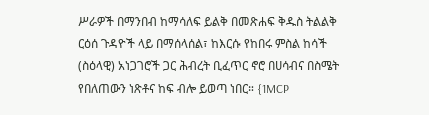ሥራዎች በማንበብ ከማሳለፍ ይልቅ በመጽሐፍ ቅዱስ ትልልቅ ርዕሰ ጉዳዮች ላይ በማሰላሰል፣ ከእርሱ የከበሩ ምስል ከሳች (ስዕላዊ) አነጋገሮች ጋር ሕብረት ቢፈጥር ኖሮ በሀሳብና በስሜት የበለጠውን ነጽቶና ከፍ ብሎ ይወጣ ነበር። {1MCP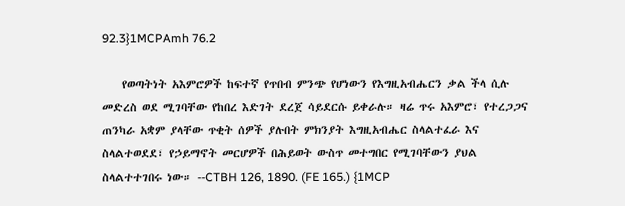92.3}1MCPAmh 76.2

    የወጣትነት አእምሮዎች ከፍተኛ የጥበብ ምንጭ የሆነውን የእግዚአብሔርን ቃል ችላ ሲሉ መድረስ ወደ ሚገባቸው የከበረ እድገት ደረጀ ሳይደርሱ ይቀራሉ። ዛሬ ጥሩ አእምሮ፣ የተረጋጋና ጠንካራ አቋም ያላቸው ጥቂት ሰዎች ያሉበት ምክንያት እግዚአብሔር ስላልተፈራ እና ስላልተወደደ፣ የኃይማኖት መርሆዎች በሕይወት ውስጥ መተግበር የሚገባቸውን ያህል ስላልተተገበሩ ነው። --CTBH 126, 1890. (FE 165.) {1MCP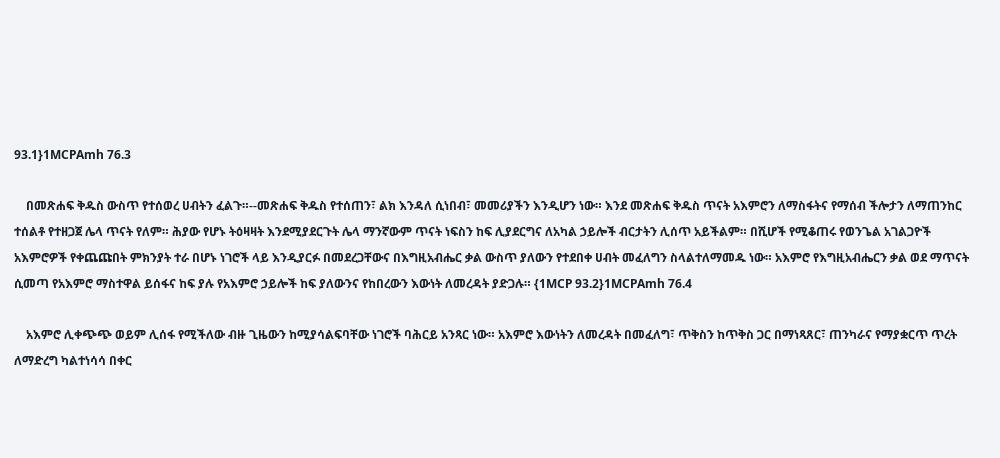93.1}1MCPAmh 76.3

    በመጽሐፍ ቅዱስ ውስጥ የተሰወረ ሀብትን ፈልጉ።--መጽሐፍ ቅዱስ የተሰጠን፣ ልክ እንዳለ ሲነበብ፣ መመሪያችን እንዲሆን ነው። እንደ መጽሐፍ ቅዱስ ጥናት አእምሮን ለማስፋትና የማሰብ ችሎታን ለማጠንከር ተሰልቶ የተዘጋጀ ሌላ ጥናት የለም። ሕያው የሆኑ ትዕዛዛት እንደሚያደርጉት ሌላ ማንኛውም ጥናት ነፍስን ከፍ ሊያደርግና ለአካል ኃይሎች ብርታትን ሊሰጥ አይችልም። በሺሆች የሚቆጠሩ የወንጌል አገልጋዮች አእምሮዎች የቀጨጩበት ምክንያት ተራ በሆኑ ነገሮች ላይ እንዲያርፉ በመደረጋቸውና በእግዚአብሔር ቃል ውስጥ ያለውን የተደበቀ ሀብት መፈለግን ስላልተለማመዱ ነው። አእምሮ የእግዚአብሔርን ቃል ወደ ማጥናት ሲመጣ የአእምሮ ማስተዋል ይሰፋና ከፍ ያሉ የአእምሮ ኃይሎች ከፍ ያለውንና የከበረውን እውነት ለመረዳት ያድጋሉ። {1MCP 93.2}1MCPAmh 76.4

    አእምሮ ሊቀጭጭ ወይም ሊሰፋ የሚችለው ብዙ ጊዜውን ከሚያሳልፍባቸው ነገሮች ባሕርይ አንጻር ነው። አእምሮ እውነትን ለመረዳት በመፈለግ፣ ጥቅስን ከጥቅስ ጋር በማነጻጸር፣ ጠንካራና የማያቋርጥ ጥረት ለማድረግ ካልተነሳሳ በቀር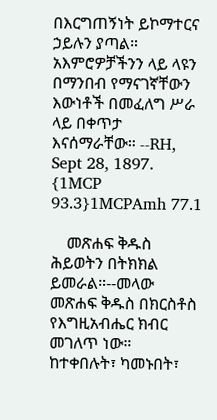በእርግጠኝነት ይኮማተርና ኃይሉን ያጣል። አእምሮዎቻችንን ላይ ላዩን በማንበብ የማናገኛቸውን እውነቶች በመፈለግ ሥራ ላይ በቀጥታ እናሰማራቸው። --RH, Sept 28, 1897. {1MCP 93.3}1MCPAmh 77.1

    መጽሐፍ ቅዱስ ሕይወትን በትክክል ይመራል።--መላው መጽሐፍ ቅዱስ በክርስቶስ የእግዚአብሔር ክብር መገለጥ ነው። ከተቀበሉት፣ ካመኑበት፣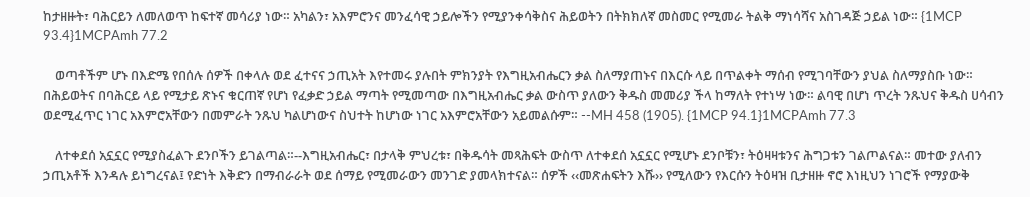ከታዘዙት፣ ባሕርይን ለመለወጥ ከፍተኛ መሳሪያ ነው። አካልን፣ አእምሮንና መንፈሳዊ ኃይሎችን የሚያንቀሳቅስና ሕይወትን በትክክለኛ መስመር የሚመራ ትልቅ ማነሳሻና አስገዳጅ ኃይል ነው። {1MCP 93.4}1MCPAmh 77.2

    ወጣቶችም ሆኑ በእድሜ የበሰሉ ሰዎች በቀላሉ ወደ ፈተናና ኃጢአት እየተመሩ ያሉበት ምክንያት የእግዚአብሔርን ቃል ስለማያጠኑና በእርሱ ላይ በጥልቀት ማሰብ የሚገባቸውን ያህል ስለማያስቡ ነው። በሕይወትና በባሕርይ ላይ የሚታይ ጽኑና ቁርጠኛ የሆነ የፈቃድ ኃይል ማጣት የሚመጣው በእግዚአብሔር ቃል ውስጥ ያለውን ቅዱስ መመሪያ ችላ ከማለት የተነሣ ነው። ልባዊ በሆነ ጥረት ንጹህና ቅዱስ ሀሳብን ወደሚፈጥር ነገር አእምሮአቸውን በመምራት ንጹህ ካልሆነውና ስህተት ከሆነው ነገር አእምሮአቸውን አይመልሱም። --MH 458 (1905). {1MCP 94.1}1MCPAmh 77.3

    ለተቀደሰ አኗኗር የሚያስፈልጉ ደንቦችን ይገልጣል።--እግዚአብሔር፣ በታላቅ ምህረቱ፣ በቅዱሳት መጻሕፍት ውስጥ ለተቀደሰ አኗኗር የሚሆኑ ደንቦቹን፣ ትዕዛዛቱንና ሕግጋቱን ገልጦልናል። መተው ያለብን ኃጢአቶች እንዳሉ ይነግረናል፤ የድነት እቅድን በማብራራት ወደ ሰማይ የሚመራውን መንገድ ያመላክተናል። ሰዎች ‹‹መጽሐፍትን እሹ›› የሚለውን የእርሱን ትዕዛዝ ቢታዘዙ ኖሮ እነዚህን ነገሮች የማያውቅ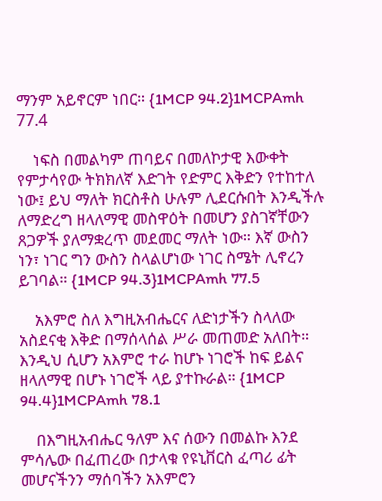ማንም አይኖርም ነበር። {1MCP 94.2}1MCPAmh 77.4

    ነፍስ በመልካም ጠባይና በመለኮታዊ እውቀት የምታሳየው ትክክለኛ እድገት የድምር እቅድን የተከተለ ነው፤ ይህ ማለት ክርስቶስ ሁሉም ሊደርሱበት እንዲችሉ ለማድረግ ዘላለማዊ መስዋዕት በመሆን ያስገኛቸውን ጸጋዎች ያለማቋረጥ መደመር ማለት ነው። እኛ ውስን ነን፣ ነገር ግን ውስን ስላልሆነው ነገር ስሜት ሊኖረን ይገባል። {1MCP 94.3}1MCPAmh 77.5

    አእምሮ ስለ እግዚአብሔርና ለድነታችን ስላለው አስደናቂ እቅድ በማሰላሰል ሥራ መጠመድ አለበት። እንዲህ ሲሆን አእምሮ ተራ ከሆኑ ነገሮች ከፍ ይልና ዘላለማዊ በሆኑ ነገሮች ላይ ያተኩራል። {1MCP 94.4}1MCPAmh 78.1

    በእግዚአብሔር ዓለም እና ሰውን በመልኩ እንደ ምሳሌው በፈጠረው በታላቁ የዩኒቨርስ ፈጣሪ ፊት መሆናችንን ማሰባችን አእምሮን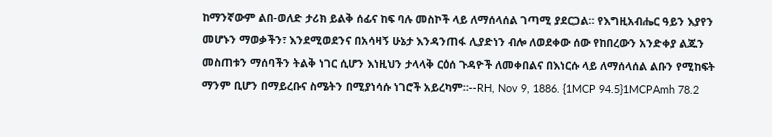ከማንኛውም ልበ-ወለድ ታሪክ ይልቅ ሰፊና ከፍ ባሉ መስኮች ላይ ለማሰላሰል ገጣሚ ያደርጋል። የእግዚአብሔር ዓይን እያየን መሆኑን ማወቃችን፣ እንደሚወደንና በአሳዛኝ ሁኔታ እንዳንጠፋ ሊያድነን ብሎ ለወደቀው ሰው የከበረውን አንድቀያ ልጁን መስጠቱን ማሰባችን ትልቅ ነገር ሲሆን እነዚህን ታላላቅ ርዕሰ ጉዳዮች ለመቀበልና በእነርሱ ላይ ለማሰላሰል ልቡን የሚከፍት ማንም ቢሆን በማይረቡና ስሜትን በሚያነሳሱ ነገሮች አይረካም።--RH, Nov 9, 1886. {1MCP 94.5}1MCPAmh 78.2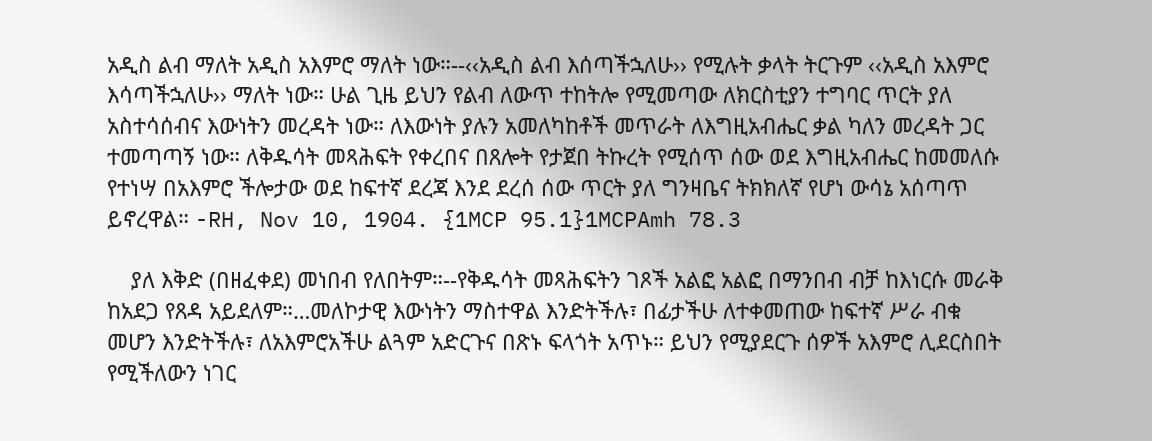አዲስ ልብ ማለት አዲስ አእምሮ ማለት ነው።--‹‹አዲስ ልብ እሰጣችኋለሁ›› የሚሉት ቃላት ትርጉም ‹‹አዲስ አእምሮ እሳጣችኋለሁ›› ማለት ነው። ሁል ጊዜ ይህን የልብ ለውጥ ተከትሎ የሚመጣው ለክርስቲያን ተግባር ጥርት ያለ አስተሳሰብና እውነትን መረዳት ነው። ለእውነት ያሉን አመለካከቶች መጥራት ለእግዚአብሔር ቃል ካለን መረዳት ጋር ተመጣጣኝ ነው። ለቅዱሳት መጻሕፍት የቀረበና በጸሎት የታጀበ ትኩረት የሚሰጥ ሰው ወደ እግዚአብሔር ከመመለሱ የተነሣ በአእምሮ ችሎታው ወደ ከፍተኛ ደረጃ እንደ ደረሰ ሰው ጥርት ያለ ግንዛቤና ትክክለኛ የሆነ ውሳኔ አሰጣጥ ይኖረዋል። -RH, Nov 10, 1904. {1MCP 95.1}1MCPAmh 78.3

    ያለ እቅድ (በዘፈቀደ) መነበብ የለበትም።--የቅዱሳት መጻሕፍትን ገጾች አልፎ አልፎ በማንበብ ብቻ ከእነርሱ መራቅ ከአደጋ የጸዳ አይደለም።…መለኮታዊ እውነትን ማስተዋል እንድትችሉ፣ በፊታችሁ ለተቀመጠው ከፍተኛ ሥራ ብቁ መሆን እንድትችሉ፣ ለአእምሮአችሁ ልጓም አድርጉና በጽኑ ፍላጎት አጥኑ። ይህን የሚያደርጉ ሰዎች አእምሮ ሊደርስበት የሚችለውን ነገር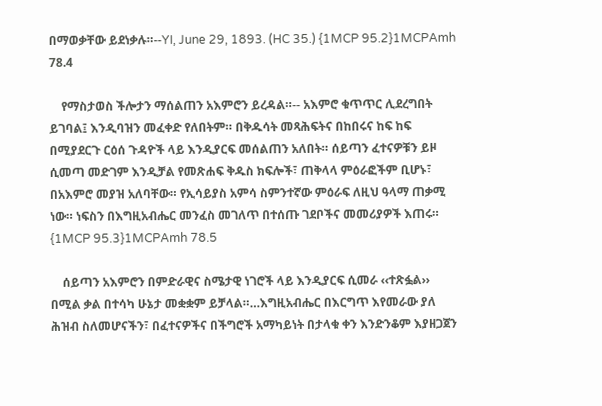በማወቃቸው ይደነቃሉ።--YI, June 29, 1893. (HC 35.) {1MCP 95.2}1MCPAmh 78.4

    የማስታወስ ችሎታን ማሰልጠን አእምሮን ይረዳል።-- አእምሮ ቁጥጥር ሊደረግበት ይገባል፤ እንዲባዝን መፈቀድ የለበትም። በቅዱሳት መጻሕፍትና በከበሩና ከፍ ከፍ በሚያደርጉ ርዕሰ ጉዳዮች ላይ እንዲያርፍ መሰልጠን አለበት። ሰይጣን ፈተናዎቹን ይዞ ሲመጣ መድገም እንዲቻል የመጽሐፍ ቅዱስ ክፍሎች፣ ጠቅላላ ምዕራፎችም ቢሆኑ፣ በአእምሮ መያዝ አለባቸው። የኢሳይያስ አምሳ ስምንተኛው ምዕራፍ ለዚህ ዓላማ ጠቃሚ ነው። ነፍስን በእግዚአብሔር መንፈስ መገለጥ በተሰጡ ገደቦችና መመሪያዎች እጠሩ። {1MCP 95.3}1MCPAmh 78.5

    ሰይጣን አእምሮን በምድራዊና ስሜታዊ ነገሮች ላይ እንዲያርፍ ሲመራ ‹‹ተጽፏል›› በሚል ቃል በተሳካ ሁኔታ መቋቋም ይቻላል።…እግዚአብሔር በእርግጥ እየመራው ያለ ሕዝብ ስለመሆናችን፣ በፈተናዎችና በችግሮች አማካይነት በታላቁ ቀን እንድንቆም እያዘጋጀን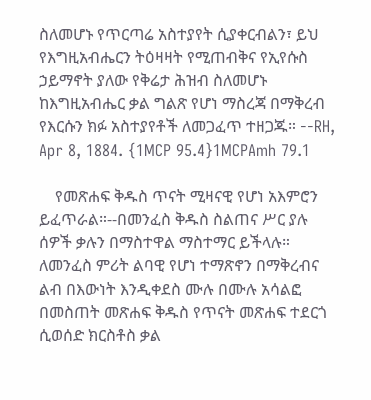ስለመሆኑ የጥርጣሬ አስተያየት ሲያቀርብልን፣ ይህ የእግዚአብሔርን ትዕዛዛት የሚጠብቅና የኢየሱስ ኃይማኖት ያለው የቅሬታ ሕዝብ ስለመሆኑ ከእግዚአብሔር ቃል ግልጽ የሆነ ማስረጃ በማቅረብ የእርሱን ክፉ አስተያየቶች ለመጋፈጥ ተዘጋጁ። --RH, Apr 8, 1884. {1MCP 95.4}1MCPAmh 79.1

    የመጽሐፍ ቅዱስ ጥናት ሚዛናዊ የሆነ አእምሮን ይፈጥራል።--በመንፈስ ቅዱስ ስልጠና ሥር ያሉ ሰዎች ቃሉን በማስተዋል ማስተማር ይችላሉ። ለመንፈስ ምሪት ልባዊ የሆነ ተማጽኖን በማቅረብና ልብ በእውነት እንዲቀደስ ሙሉ በሙሉ አሳልፎ በመስጠት መጽሐፍ ቅዱስ የጥናት መጽሐፍ ተደርጎ ሲወሰድ ክርስቶስ ቃል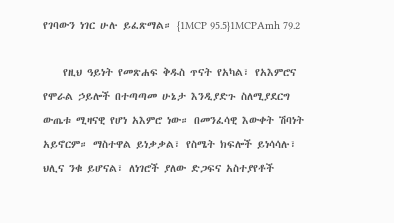የገባውን ነገር ሁሉ ይፈጽማል። {1MCP 95.5}1MCPAmh 79.2

    የዚህ ዓይነት የመጽሐፍ ቅዱስ ጥናት የአካል፣ የአእምሮና የሞራል ኃይሎች በተጣጣመ ሁኔታ እንዲያድጉ ስለሚያደርግ ውጤቱ ሚዛናዊ የሆነ አእምሮ ነው። በመንፈሳዊ እውቀት ሽባነት አይኖርም። ማስተዋል ይነቃቃል፣ የስሜት ክፍሎች ይነሳሳሉ፣ ህሊና ንቁ ይሆናል፣ ለነገሮች ያለው ድጋፍና አስተያየቶች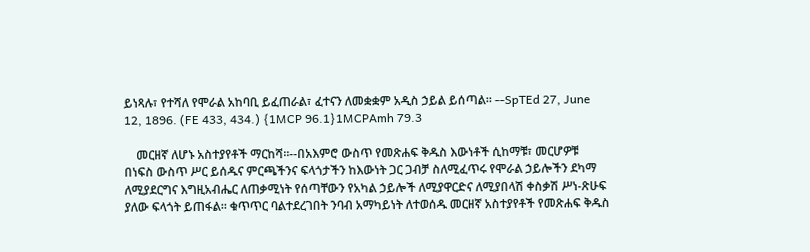ይነጻሉ፣ የተሻለ የሞራል አከባቢ ይፈጠራል፣ ፈተናን ለመቋቋም አዲስ ኃይል ይሰጣል። --SpTEd 27, June 12, 1896. (FE 433, 434.) {1MCP 96.1}1MCPAmh 79.3

    መርዘኛ ለሆኑ አስተያየቶች ማርከሻ።--በአእምሮ ውስጥ የመጽሐፍ ቅዱስ እውነቶች ሲከማቹ፣ መርሆዎቹ በነፍስ ውስጥ ሥር ይሰዱና ምርጫችንና ፍላጎታችን ከእውነት ጋር ጋብቻ ስለሚፈጥሩ የሞራል ኃይሎችን ደካማ ለሚያደርግና እግዚአብሔር ለጠቃሚነት የሰጣቸውን የአካል ኃይሎች ለሚያዋርድና ለሚያበላሽ ቀስቃሽ ሥነ-ጽሁፍ ያለው ፍላጎት ይጠፋል። ቁጥጥር ባልተደረገበት ንባብ አማካይነት ለተወሰዱ መርዘኛ አስተያየቶች የመጽሐፍ ቅዱስ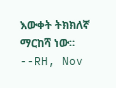እውቀት ትክክለኛ ማርከሻ ነው። --RH, Nov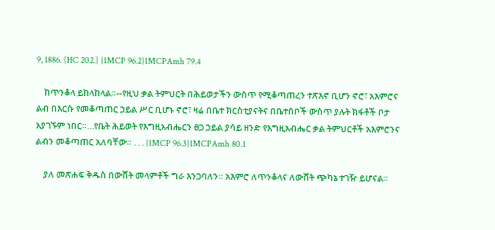9, 1886. (HC 202.) {1MCP 96.2}1MCPAmh 79.4

    ከጥንቆላ ይከላከላል።--የዚህ ቃል ትምህርት በሕይወታችን ውስጥ የሚቆጣጠረን ተጽእኖ ቢሆን ኖሮ፣ አእምሮና ልብ በእርሱ የመቆጣጠር ኃይል ሥር ቢሆኑ ኖሮ፣ ዛሬ በቤተ ክርስቲያናትና በቤተሰቦች ውስጥ ያሉት ክፋቶች ቦታ አያገኙም ነበር።…የቤት ሕይወት የእግዚአብሔርን ፀጋ ኃይል ያሳይ ዘንድ የእግዚአብሔር ቃል ትምህርቶች አእምሮንና ልብን መቆጣጠር አለባቸው። . . . {1MCP 96.3}1MCPAmh 80.1

    ያለ መጽሐፍ ቅዱስ በውሸት መላምቶች ግራ እንጋባለን። አእምሮ ለጥንቆላና ለውሸት ጭካኔ ተገዥ ይሆናል።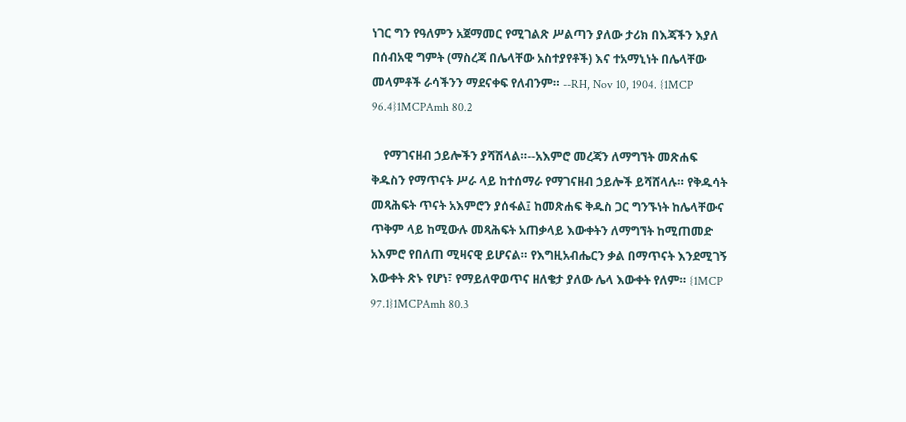ነገር ግን የዓለምን አጀማመር የሚገልጽ ሥልጣን ያለው ታሪክ በእጃችን እያለ በሰብአዊ ግምት (ማስረጃ በሌላቸው አስተያየቶች) እና ተአማኒነት በሌላቸው መላምቶች ራሳችንን ማደናቀፍ የለብንም። --RH, Nov 10, 1904. {1MCP 96.4}1MCPAmh 80.2

    የማገናዘብ ኃይሎችን ያሻሽላል።--አእምሮ መረጃን ለማግኘት መጽሐፍ ቅዱስን የማጥናት ሥራ ላይ ከተሰማራ የማገናዘብ ኃይሎች ይሻሸላሉ። የቅዱሳት መጻሕፍት ጥናት አእምሮን ያሰፋል፤ ከመጽሐፍ ቅዱስ ጋር ግንኙነት ከሌላቸውና ጥቅም ላይ ከሚውሉ መጻሕፍት አጠቃላይ እውቀትን ለማግኘት ከሚጠመድ አእምሮ የበለጠ ሚዛናዊ ይሆናል። የእግዚአብሔርን ቃል በማጥናት እንደሚገኝ እውቀት ጽኑ የሆነ፣ የማይለዋወጥና ዘለቄታ ያለው ሌላ እውቀት የለም። {1MCP 97.1}1MCPAmh 80.3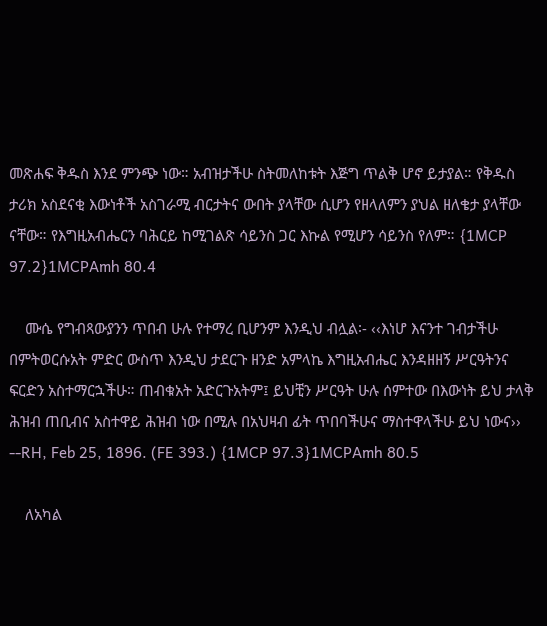መጽሐፍ ቅዱስ እንደ ምንጭ ነው። አብዝታችሁ ስትመለከቱት እጅግ ጥልቅ ሆኖ ይታያል። የቅዱስ ታሪክ አስደናቂ እውነቶች አስገራሚ ብርታትና ውበት ያላቸው ሲሆን የዘላለምን ያህል ዘለቄታ ያላቸው ናቸው። የእግዚአብሔርን ባሕርይ ከሚገልጽ ሳይንስ ጋር እኩል የሚሆን ሳይንስ የለም። {1MCP 97.2}1MCPAmh 80.4

    ሙሴ የግብጻውያንን ጥበብ ሁሉ የተማረ ቢሆንም እንዲህ ብሏል፡- ‹‹እነሆ እናንተ ገብታችሁ በምትወርሱአት ምድር ውስጥ እንዲህ ታደርጉ ዘንድ አምላኬ እግዚአብሔር እንዳዘዘኝ ሥርዓትንና ፍርድን አስተማርኋችሁ። ጠብቁአት አድርጉአትም፤ ይህቺን ሥርዓት ሁሉ ሰምተው በእውነት ይህ ታላቅ ሕዝብ ጠቢብና አስተዋይ ሕዝብ ነው በሚሉ በአህዛብ ፊት ጥበባችሁና ማስተዋላችሁ ይህ ነውና›› --RH, Feb 25, 1896. (FE 393.) {1MCP 97.3}1MCPAmh 80.5

    ለአካል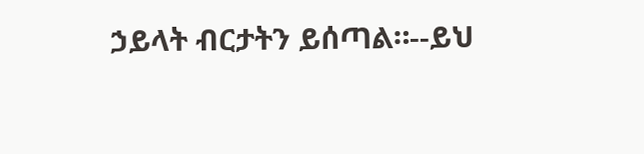ኃይላት ብርታትን ይሰጣል።--ይህ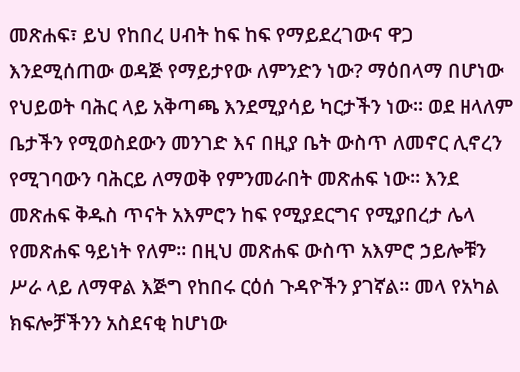መጽሐፍ፣ ይህ የከበረ ሀብት ከፍ ከፍ የማይደረገውና ዋጋ እንደሚሰጠው ወዳጅ የማይታየው ለምንድን ነው? ማዕበላማ በሆነው የህይወት ባሕር ላይ አቅጣጫ እንደሚያሳይ ካርታችን ነው። ወደ ዘላለም ቤታችን የሚወስደውን መንገድ እና በዚያ ቤት ውስጥ ለመኖር ሊኖረን የሚገባውን ባሕርይ ለማወቅ የምንመራበት መጽሐፍ ነው። እንደ መጽሐፍ ቅዱስ ጥናት አእምሮን ከፍ የሚያደርግና የሚያበረታ ሌላ የመጽሐፍ ዓይነት የለም። በዚህ መጽሐፍ ውስጥ አእምሮ ኃይሎቹን ሥራ ላይ ለማዋል እጅግ የከበሩ ርዕሰ ጉዳዮችን ያገኛል። መላ የአካል ክፍሎቻችንን አስደናቂ ከሆነው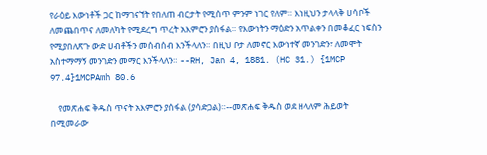የራዕይ እውነቶች ጋር ከማገናኘት የበለጠ ብርታት የሚሰጥ ምንም ነገር የለም። እነዚህን ታላላቅ ሀሳቦች ለመጨበጥና ለመለካት የሚደረግ ጥረት አእምሮን ያሰፋል። የእውነትን ማዕድን አጥልቀን በመቆፈር ነፍስን የሚያበለጽጉ ውድ ሀብቶችን መሰብሰብ እንችላለን። በዚህ ቦታ ለመኖር እውነተኛ መንገድን፣ ለመሞት አስተማማኝ መንገድን መማር እንችላለን። --RH, Jan 4, 1881. (HC 31.) {1MCP 97.4}1MCPAmh 80.6

    የመጽሐፍ ቅዱስ ጥናት አእምሮን ያሰፋል (ያሳድጋል)።--መጽሐፍ ቅዱስ ወደ ዘላለም ሕይወት በሚመራው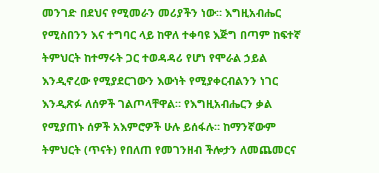መንገድ በደህና የሚመራን መሪያችን ነው። እግዚአብሔር የሚስበንን እና ተግባር ላይ ከዋለ ተቀባዩ እጅግ በጣም ከፍተኛ ትምህርት ከተማሩት ጋር ተወዳዳሪ የሆነ የሞራል ኃይል እንዲኖረው የሚያደርገውን እውነት የሚያቀርብልንን ነገር እንዲጽፉ ለሰዎች ገልጦላቸዋል። የእግዚአብሔርን ቃል የሚያጠኑ ሰዎች አእምሮዎች ሁሉ ይሰፋሉ። ከማንኛውም ትምህርት (ጥናት) የበለጠ የመገንዘብ ችሎታን ለመጨመርና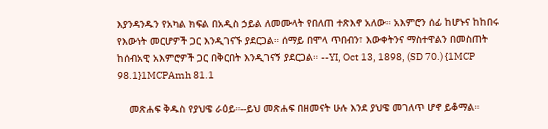እያንዳንዱን የአካል ክፍል በአዲስ ኃይል ለመሙላት የበለጠ ተጽእኖ አለው። አእምሮን ሰፊ ከሆኑና ከከበሩ የእውነት መርሆዎች ጋር እንዲገናኙ ያደርጋል። ሰማይ በሞላ ጥበብን፣ እውቀትንና ማስተዋልን በመስጠት ከሰብአዊ አእምሮዎች ጋር በቅርበት እንዲገናኝ ያደርጋል። --YI, Oct 13, 1898, (SD 70.) {1MCP 98.1}1MCPAmh 81.1

    መጽሐፍ ቅዱስ የያህዌ ራዕይ።--ይህ መጽሐፍ በዘመናት ሁሉ እንደ ያህዌ መገለጥ ሆኖ ይቆማል።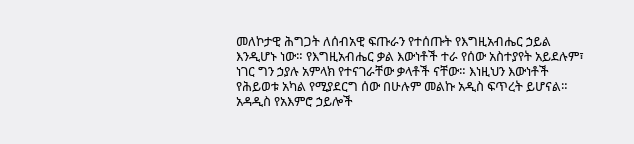መለኮታዊ ሕግጋት ለሰብአዊ ፍጡራን የተሰጡት የእግዚአብሔር ኃይል እንዲሆኑ ነው። የእግዚአብሔር ቃል እውነቶች ተራ የሰው አስተያየት አይደሉም፣ ነገር ግን ኃያሉ አምላክ የተናገራቸው ቃላቶች ናቸው። እነዚህን እውነቶች የሕይወቱ አካል የሚያደርግ ሰው በሁሉም መልኩ አዲስ ፍጥረት ይሆናል። አዳዲስ የአእምሮ ኃይሎች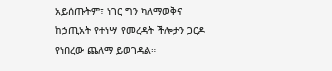አይሰጡትም፣ ነገር ግን ካለማወቅና ከኃጢአት የተነሣ የመረዳት ችሎታን ጋርዶ የነበረው ጨለማ ይወገዳል።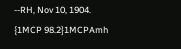--RH, Nov 10, 1904. {1MCP 98.2}1MCPAmh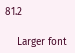81.2

    Larger font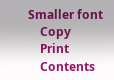Smaller font
    Copy
    Print
    Contents